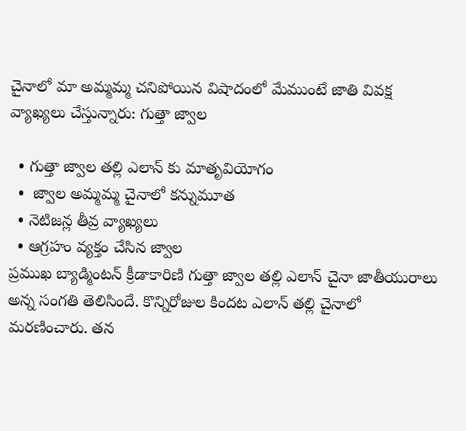చైనాలో మా అమ్మమ్మ చనిపోయిన విషాదంలో మేముంటే జాతి వివక్ష వ్యాఖ్యలు చేస్తున్నారు: గుత్తా జ్వాల

  • గుత్తా జ్వాల తల్లి ఎలాన్ కు మాతృవియోగం
  •  జ్వాల అమ్మమ్మ చైనాలో కన్నుమూత
  • నెటిజన్ల తీవ్ర వ్యాఖ్యలు
  • ఆగ్రహం వ్యక్తం చేసిన జ్వాల
ప్రముఖ బ్యాడ్మింటన్ క్రీడాకారిణి గుత్తా జ్వాల తల్లి ఎలాన్ చైనా జాతీయురాలు అన్న సంగతి తెలిసిందే. కొన్నిరోజుల కిందట ఎలాన్ తల్లి చైనాలో మరణించారు. తన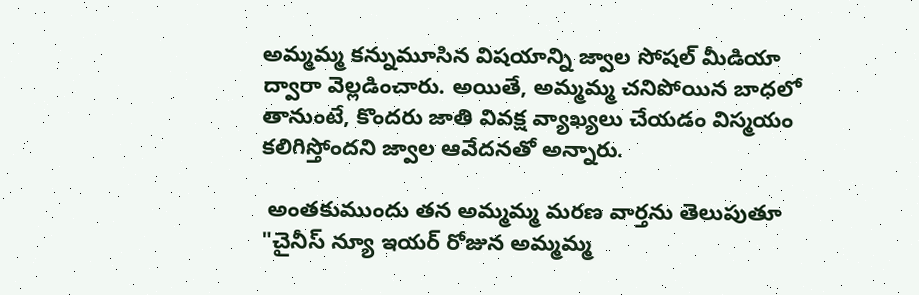అమ్మమ్మ కన్నుమూసిన విషయాన్ని జ్వాల సోషల్ మీడియా ద్వారా వెల్లడించారు. అయితే, అమ్మమ్మ చనిపోయిన బాధలో తానుంటే, కొందరు జాతి వివక్ష వ్యాఖ్యలు చేయడం విస్మయం కలిగిస్తోందని జ్వాల ఆవేదనతో అన్నారు.

 అంతకుముందు తన అమ్మమ్మ మరణ వార్తను తెలుపుతూ "చైనీస్ న్యూ ఇయర్ రోజున అమ్మమ్మ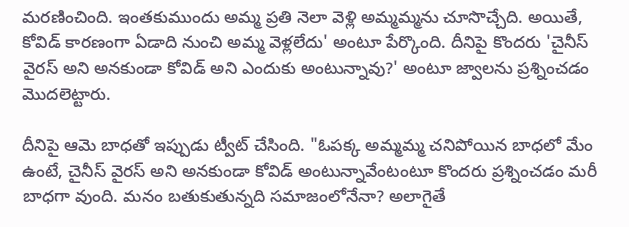మరణించింది. ఇంతకుముందు అమ్మ ప్రతి నెలా వెళ్లి అమ్మమ్మను చూసొచ్చేది. అయితే, కోవిడ్ కారణంగా ఏడాది నుంచి అమ్మ వెళ్లలేదు' అంటూ పేర్కొంది. దీనిపై కొందరు 'చైనీస్ వైరస్ అని అనకుండా కోవిడ్ అని ఎందుకు అంటున్నావు?' అంటూ జ్వాలను ప్రశ్నించడం మొదలెట్టారు.

దీనిపై ఆమె బాధతో ఇప్పుడు ట్వీట్ చేసింది. "ఓపక్క అమ్మమ్మ చనిపోయిన బాధలో మేం ఉంటే, చైనీస్ వైరస్ అని అనకుండా కోవిడ్ అంటున్నావేంటంటూ కొందరు ప్రశ్నించడం మరీ బాధగా వుంది. మనం బతుకుతున్నది సమాజంలోనేనా? అలాగైతే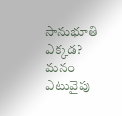సానుభూతి ఎక్కడ? మనం ఎటువైపు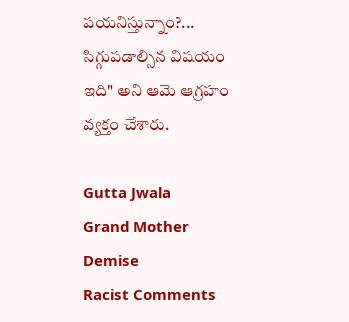పయనిస్తున్నాం?... సిగ్గుపడాల్సిన విషయం ఇది" అని ఆమె ఆగ్రహం వ్యక్తం చేశారు.

Gutta Jwala
Grand Mother
Demise
Racist Comments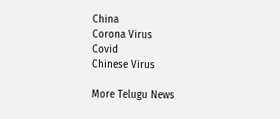China
Corona Virus
Covid
Chinese Virus

More Telugu News